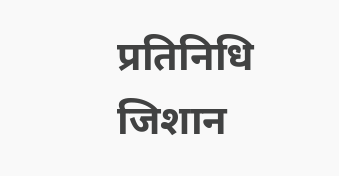प्रतिनिधि जिशान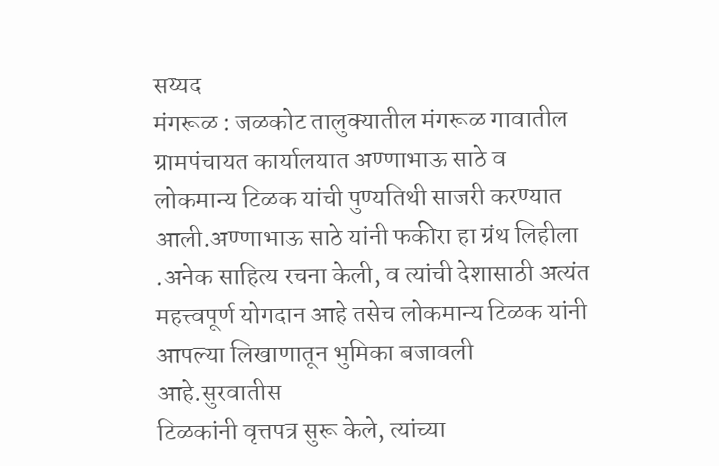सय्यद
मंगरूळ : जळकोट तालुक्यातील मंगरूळ गावातील ग्रामपंचायत कार्यालयात अण्णाभाऊ साठे व लोकमान्य टिळक यांची पुण्यतिथी साजरी करण्यात आली.अण्णाभाऊ साठे यांनी फकीरा हा ग्रंथ लिहीला .अनेक साहित्य रचना केली, व त्यांची देशासाठी अत्यंत महत्त्वपूर्ण योगदान आहे तसेच लोकमान्य टिळक यांनी आपल्या लिखाणातून भुमिका बजावली आहे.सुरवातीस
टिळकांनी वृत्तपत्र सुरू केले, त्यांच्या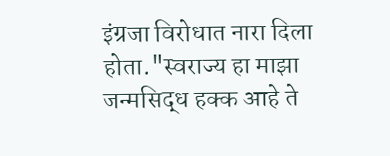इंग्रजा विरोधात नारा दिला होता."स्वराज्य हा माझा जन्मसिद्ध हक्क आहे ते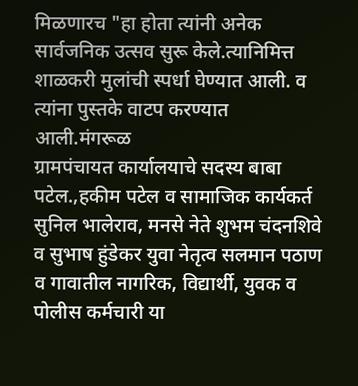मिळणारच "हा होता त्यांनी अनेक सार्वजनिक उत्सव सुरू केले.त्यानिमित्त शाळकरी मुलांची स्पर्धा घेण्यात आली. व त्यांना पुस्तके वाटप करण्यात आली.मंगरूळ
ग्रामपंचायत कार्यालयाचे सदस्य बाबा पटेल.,हकीम पटेल व सामाजिक कार्यकर्त सुनिल भालेराव, मनसे नेते शुभम चंदनशिवे व सुभाष हुंडेकर युवा नेतृत्व सलमान पठाण व गावातील नागरिक, विद्यार्थी, युवक व पोलीस कर्मचारी या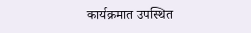कार्यक्रमात उपस्थित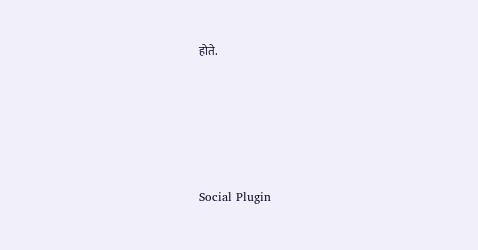होते.





Social Plugin